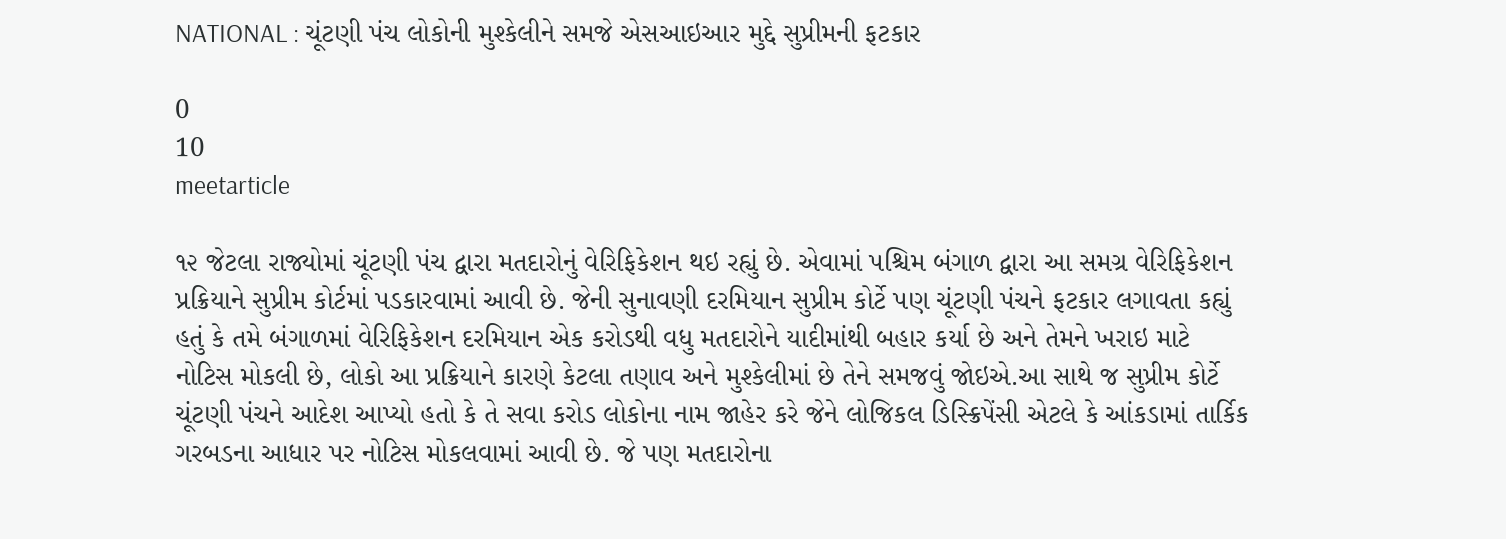NATIONAL : ચૂંટણી પંચ લોકોની મુશ્કેલીને સમજે એસઆઇઆર મુદ્દે સુપ્રીમની ફટકાર

0
10
meetarticle

૧૨ જેટલા રાજ્યોમાં ચૂંટણી પંચ દ્વારા મતદારોનું વેરિફિકેશન થઇ રહ્યું છે. એવામાં પશ્ચિમ બંગાળ દ્વારા આ સમગ્ર વેરિફિકેશન પ્રક્રિયાને સુપ્રીમ કોર્ટમાં પડકારવામાં આવી છે. જેની સુનાવણી દરમિયાન સુપ્રીમ કોર્ટે પણ ચૂંટણી પંચને ફટકાર લગાવતા કહ્યું હતું કે તમે બંગાળમાં વેરિફિકેશન દરમિયાન એક કરોડથી વધુ મતદારોને યાદીમાંથી બહાર કર્યા છે અને તેમને ખરાઇ માટે નોટિસ મોકલી છે, લોકો આ પ્રક્રિયાને કારણે કેટલા તણાવ અને મુશ્કેલીમાં છે તેને સમજવું જોઇએ.આ સાથે જ સુપ્રીમ કોર્ટે ચૂંટણી પંચને આદેશ આપ્યો હતો કે તે સવા કરોડ લોકોના નામ જાહેર કરે જેને લોજિકલ ડિસ્ક્રિપેંસી એટલે કે આંકડામાં તાર્કિક ગરબડના આધાર પર નોટિસ મોકલવામાં આવી છે. જે પણ મતદારોના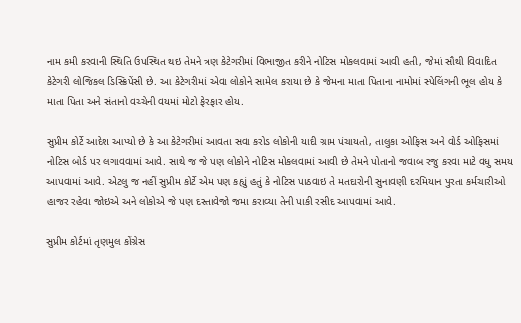નામ કમી કરવાની સ્થિતિ ઉપસ્થિત થઇ તેમને ત્રણ કેટેગરીમાં વિભાજીત કરીને નોટિસ મોકલવામાં આવી હતી, જેમાં સૌથી વિવાદિત કેટેગરી લોજિકલ ડિસ્ક્રિપેંસી છે. આ કેટેગરીમાં એવા લોકોને સામેલ કરાયા છે કે જેમના માતા પિતાના નામોમાં સ્પેલિંગની ભૂલ હોય કે માતા પિતા અને સંતાનો વચ્ચેની વયમાં મોટો ફેરફાર હોય.

સુપ્રીમ કોર્ટે આદેશ આપ્યો છે કે આ કેટેગરીમાં આવતા સવા કરોડ લોકોની યાદી ગ્રામ પંચાયતો, તાલુકા ઓફિસ અને વોર્ડ ઓફિસમાં નોટિસ બોર્ડ પર લગાવવામાં આવે. સાથે જ જે પણ લોકોને નોટિસ મોકલવામાં આવી છે તેમને પોતાનો જવાબ રજુ કરવા માટે વધુ સમય આપવામાં આવે. એટલુ જ નહીં સુપ્રીમ કોર્ટે એમ પણ કહ્યું હતું કે નોટિસ પાઠવાઇ તે મતદારોની સુનાવણી દરમિયાન પુરતા કર્મચારીઓ હાજર રહેવા જોઇએ અને લોકોએ જે પણ દસ્તાવેજો જમા કરાવ્યા તેની પાકી રસીદ આપવામાં આવે.

સુપ્રીમ કોર્ટમાં તૃણમુલ કોંગ્રેસ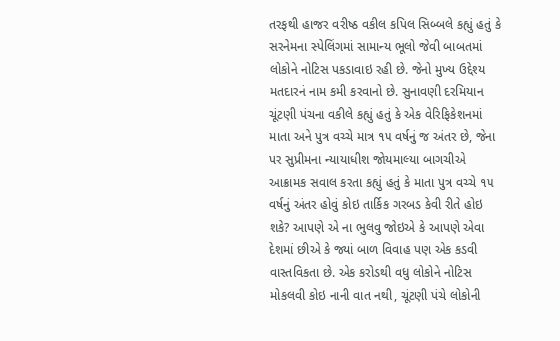તરફથી હાજર વરીષ્ઠ વકીલ કપિલ સિબ્બલે કહ્યું હતું કે સરનેમના સ્પેલિંગમાં સામાન્ય ભૂલો જેવી બાબતમાં લોકોને નોટિસ પકડાવાઇ રહી છે. જેનો મુખ્ય ઉદ્દેશ્ય મતદારનં નામ કમી કરવાનો છે. સુનાવણી દરમિયાન ચૂંટણી પંચના વકીલે કહ્યું હતું કે એક વેરિફિકેશનમાં માતા અને પુત્ર વચ્ચે માત્ર ૧૫ વર્ષનું જ અંતર છે, જેના પર સુપ્રીમના ન્યાયાધીશ જોયમાલ્યા બાગચીએ આક્રામક સવાલ કરતા કહ્યું હતું કે માતા પુત્ર વચ્ચે ૧૫ વર્ષનું અંતર હોવું કોઇ તાર્કિક ગરબડ કેવી રીતે હોઇ શકે? આપણે એ ના ભુલવુ જોઇએ કે આપણે એવા દેશમાં છીએ કે જ્યાં બાળ વિવાહ પણ એક કડવી વાસ્તવિકતા છે. એક કરોડથી વધુ લોકોને નોટિસ મોકલવી કોઇ નાની વાત નથી, ચૂંટણી પંચે લોકોની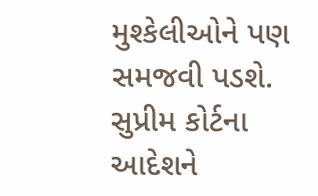મુશ્કેલીઓને પણ સમજવી પડશે. સુપ્રીમ કોર્ટના આદેશને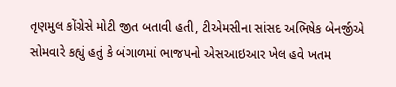તૃણમુલ કોંગ્રેસે મોટી જીત બતાવી હતી, ટીએમસીના સાંસદ અભિષેક બેનર્જીએ સોમવારે કહ્યું હતું કે બંગાળમાં ભાજપનો એસઆઇઆર ખેલ હવે ખતમ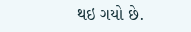થઇ ગયો છે.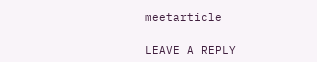meetarticle

LEAVE A REPLY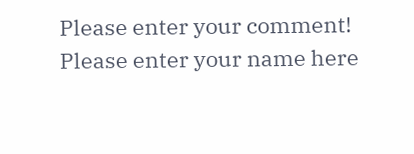Please enter your comment!
Please enter your name here